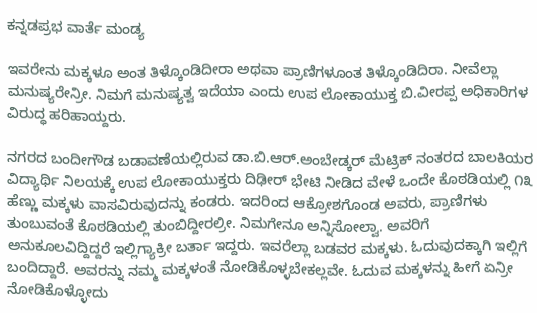ಕನ್ನಡಪ್ರಭ ವಾರ್ತೆ ಮಂಡ್ಯ

ಇವರೇನು ಮಕ್ಕಳೂ ಅಂತ ತಿಳ್ಕೊಂಡಿದೀರಾ ಅಥವಾ ಪ್ರಾಣಿಗಳೂಂತ ತಿಳ್ಕೊಂಡಿದಿರಾ. ನೀವೆಲ್ಲಾ ಮನುಷ್ಯರೇನ್ರೀ. ನಿಮಗೆ ಮನುಷ್ಯತ್ವ ಇದೆಯಾ ಎಂದು ಉಪ ಲೋಕಾಯುಕ್ತ ಬಿ.ವೀರಪ್ಪ ಅಧಿಕಾರಿಗಳ ವಿರುದ್ಧ ಹರಿಹಾಯ್ದರು.

ನಗರದ ಬಂದೀಗೌಡ ಬಡಾವಣೆಯಲ್ಲಿರುವ ಡಾ.ಬಿ.ಆರ್.ಅಂಬೇಡ್ಕರ್ ಮೆಟ್ರಿಕ್ ನಂತರದ ಬಾಲಕಿಯರ ವಿದ್ಯಾರ್ಥಿ ನಿಲಯಕ್ಕೆ ಉಪ ಲೋಕಾಯುಕ್ತರು ದಿಢೀರ್ ಭೇಟಿ ನೀಡಿದ ವೇಳೆ ಒಂದೇ ಕೊಠಡಿಯಲ್ಲಿ ೧೩ ಹೆಣ್ಣು ಮಕ್ಕಳು ವಾಸವಿರುವುದನ್ನು ಕಂಡರು. ಇದರಿಂದ ಆಕ್ರೋಶಗೊಂಡ ಅವರು, ಪ್ರಾಣಿಗಳು ತುಂಬುವಂತೆ ಕೊಠಡಿಯಲ್ಲಿ ತುಂಬಿದ್ದೀರಲ್ರೀ. ನಿಮಗೇನೂ ಅನ್ನಿಸೋಲ್ವಾ. ಅವರಿಗೆ ಅನುಕೂಲವಿದ್ದಿದ್ದರೆ ಇಲ್ಲಿಗ್ಯಾಕ್ರೀ ಬರ್ತಾ ಇದ್ದರು. ಇವರೆಲ್ಲಾ ಬಡವರ ಮಕ್ಕಳು. ಓದುವುದಕ್ಕಾಗಿ ಇಲ್ಲಿಗೆ ಬಂದಿದ್ದಾರೆ. ಅವರನ್ನು ನಮ್ಮ ಮಕ್ಕಳಂತೆ ನೋಡಿಕೊಳ್ಳಬೇಕಲ್ಲವೇ. ಓದುವ ಮಕ್ಕಳನ್ನು ಹೀಗೆ ಏನ್ರೀ ನೋಡಿಕೊಳ್ಳೋದು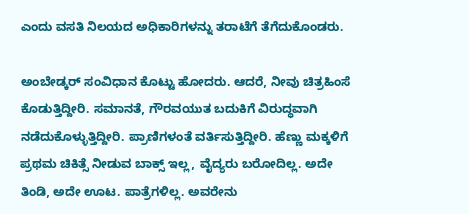ಎಂದು ವಸತಿ ನಿಲಯದ ಅಧಿಕಾರಿಗಳನ್ನು ತರಾಟೆಗೆ ತೆಗೆದುಕೊಂಡರು.

ಅಂಬೇಡ್ಕರ್ ಸಂವಿಧಾನ ಕೊಟ್ಟು ಹೋದರು. ಆದರೆ, ನೀವು ಚಿತ್ರಹಿಂಸೆ ಕೊಡುತ್ತಿದ್ದೀರಿ. ಸಮಾನತೆ, ಗೌರವಯುತ ಬದುಕಿಗೆ ವಿರುದ್ಧವಾಗಿ ನಡೆದುಕೊಳ್ಳುತ್ತಿದ್ದೀರಿ. ಪ್ರಾಣಿಗಳಂತೆ ವರ್ತಿಸುತ್ತಿದ್ದೀರಿ. ಹೆಣ್ಣು ಮಕ್ಕಳಿಗೆ ಪ್ರಥಮ ಚಿಕಿತ್ಸೆ ನೀಡುವ ಬಾಕ್ಸ್ ಇಲ್ಲ, ವೈದ್ಯರು ಬರೋದಿಲ್ಲ. ಅದೇ ತಿಂಡಿ, ಅದೇ ಊಟ. ಪಾತ್ರೆಗಳಿಲ್ಲ. ಅವರೇನು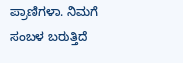ಪ್ರಾಣಿಗಳಾ. ನಿಮಗೆ ಸಂಬಳ ಬರುತ್ತಿದೆ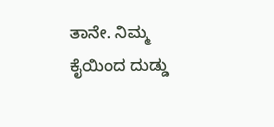ತಾನೇ. ನಿಮ್ಮ ಕೈಯಿಂದ ದುಡ್ಡು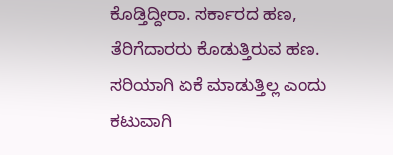ಕೊಡ್ತಿದ್ದೀರಾ. ಸರ್ಕಾರದ ಹಣ, ತೆರಿಗೆದಾರರು ಕೊಡುತ್ತಿರುವ ಹಣ. ಸರಿಯಾಗಿ ಏಕೆ ಮಾಡುತ್ತಿಲ್ಲ ಎಂದು ಕಟುವಾಗಿ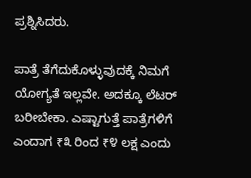ಪ್ರಶ್ನಿಸಿದರು.

ಪಾತ್ರೆ ತೆಗೆದುಕೊಳ್ಳುವುದಕ್ಕೆ ನಿಮಗೆ ಯೋಗ್ಯತೆ ಇಲ್ಲವೇ. ಅದಕ್ಕೂ ಲೆಟರ್ ಬರೀಬೇಕಾ. ಎಷ್ಟಾಗುತ್ತೆ ಪಾತ್ರೆಗಳಿಗೆ ಎಂದಾಗ ₹೩ ರಿಂದ ₹೪ ಲಕ್ಷ ಎಂದು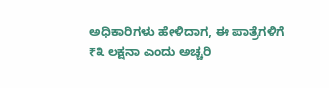ಅಧಿಕಾರಿಗಳು ಹೇಳಿದಾಗ, ಈ ಪಾತ್ರೆಗಳಿಗೆ ₹೩ ಲಕ್ಷನಾ ಎಂದು ಅಚ್ಚರಿ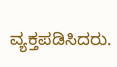ವ್ಯಕ್ತಪಡಿಸಿದರು.